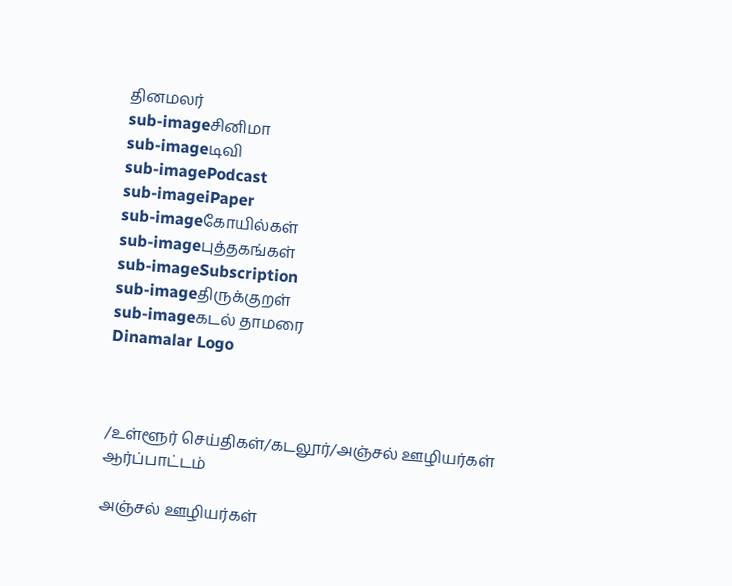தினமலர்
sub-imageசினிமா
sub-imageடிவி
sub-imagePodcast
sub-imageiPaper
sub-imageகோயில்கள்
sub-imageபுத்தகங்கள்
sub-imageSubscription
sub-imageதிருக்குறள்
sub-imageகடல் தாமரை
Dinamalar Logo



/உள்ளூர் செய்திகள்/கடலூர்/அஞ்சல் ஊழியர்கள் ஆர்ப்பாட்டம்

அஞ்சல் ஊழியர்கள்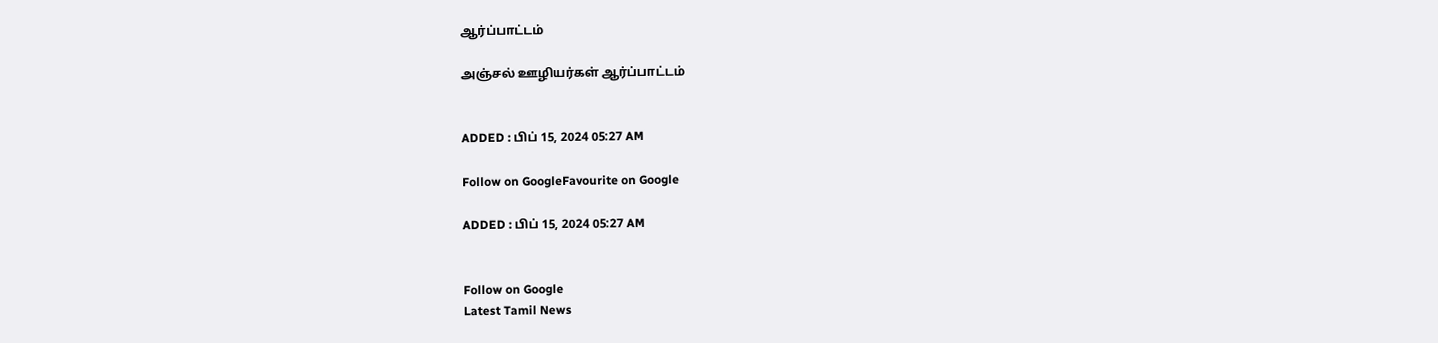ஆர்ப்பாட்டம்

அஞ்சல் ஊழியர்கள் ஆர்ப்பாட்டம்


ADDED : பிப் 15, 2024 05:27 AM

Follow on GoogleFavourite on Google

ADDED : பிப் 15, 2024 05:27 AM


Follow on Google
Latest Tamil News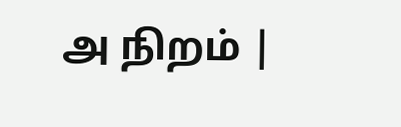அ நிறம் |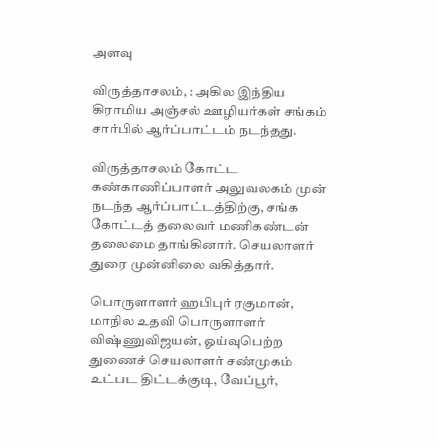அளவு

விருத்தாசலம், : அகில இந்திய கிராமிய அஞ்சல் ஊழியர்கள் சங்கம் சார்பில் ஆர்ப்பாட்டம் நடந்தது.

விருத்தாசலம் கோட்ட கண்காணிப்பாளர் அலுவலகம் முன் நடந்த ஆர்ப்பாட்டத்திற்கு, சங்க கோட்டத் தலைவர் மணிகண்டன் தலைமை தாங்கினார். செயலாளர் துரை முன்னிலை வகித்தார்.

பொருளாளர் ஹபிபுர் ரகுமான், மாநில உதவி பொருளாளர் விஷ்ணுவிஜயன், ஓய்வுபெற்ற துணைச் செயலாளர் சண்முகம் உட்பட திட்டக்குடி, வேப்பூர்,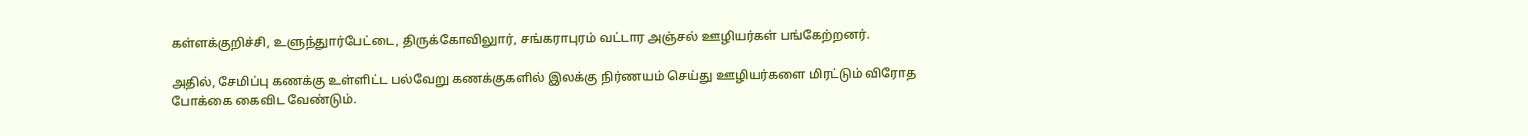கள்ளக்குறிச்சி, உளுந்துார்பேட்டை, திருக்கோவிலுார், சங்கராபுரம் வட்டார அஞ்சல் ஊழியர்கள் பங்கேற்றனர்.

அதில், சேமிப்பு கணக்கு உள்ளிட்ட பல்வேறு கணக்குகளில் இலக்கு நிர்ணயம் செய்து ஊழியர்களை மிரட்டும் விரோத போக்கை கைவிட வேண்டும்.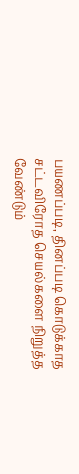பயணப்படி, தினப்படி கொடுக்காத சட்டவிரோத செயல்களை நிறுத்த வேண்டும்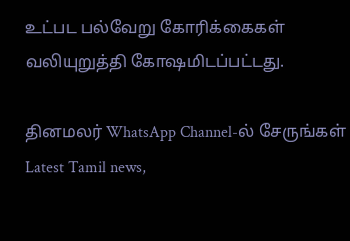உட்பட பல்வேறு கோரிக்கைகள் வலியுறுத்தி கோஷமிடப்பட்டது.

தினமலர் WhatsApp Channel-ல் சேருங்கள்
Latest Tamil news,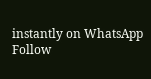instantly on WhatsApp
Follow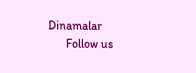Dinamalar
      Follow us